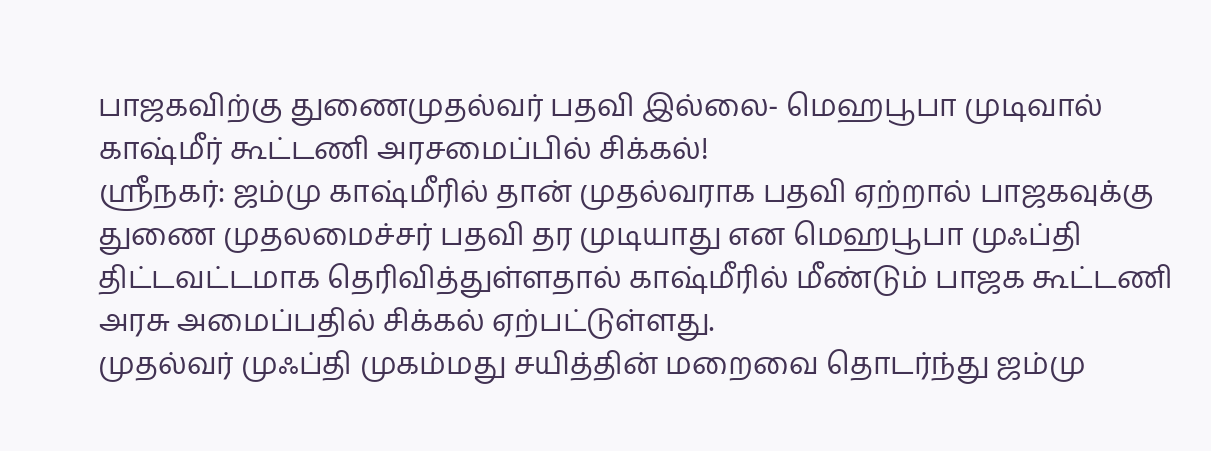பாஜகவிற்கு துணைமுதல்வர் பதவி இல்லை- மெஹபூபா முடிவால் காஷ்மீர் கூட்டணி அரசமைப்பில் சிக்கல்!
ஸ்ரீநகர்: ஜம்மு காஷ்மீரில் தான் முதல்வராக பதவி ஏற்றால் பாஜகவுக்கு துணை முதலமைச்சர் பதவி தர முடியாது என மெஹபூபா முஃப்தி திட்டவட்டமாக தெரிவித்துள்ளதால் காஷ்மீரில் மீண்டும் பாஜக கூட்டணி அரசு அமைப்பதில் சிக்கல் ஏற்பட்டுள்ளது.
முதல்வர் முஃப்தி முகம்மது சயித்தின் மறைவை தொடர்ந்து ஜம்மு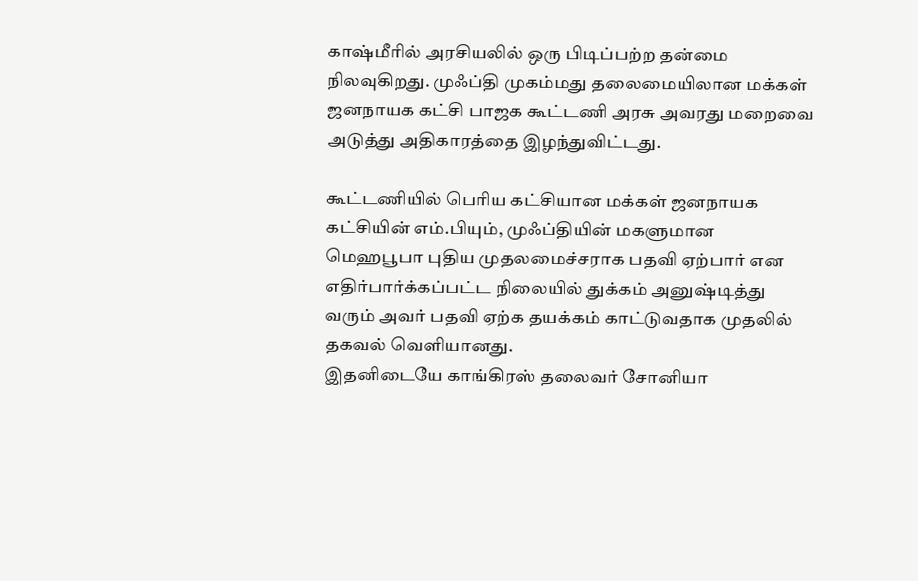காஷ்மீரில் அரசியலில் ஒரு பிடிப்பற்ற தன்மை நிலவுகிறது. முஃப்தி முகம்மது தலைமையிலான மக்கள் ஜனநாயக கட்சி பாஜக கூட்டணி அரசு அவரது மறைவை அடுத்து அதிகாரத்தை இழந்துவிட்டது.

கூட்டணியில் பெரிய கட்சியான மக்கள் ஜனநாயக கட்சியின் எம்.பியும், முஃப்தியின் மகளுமான மெஹபூபா புதிய முதலமைச்சராக பதவி ஏற்பார் என எதிர்பார்க்கப்பட்ட நிலையில் துக்கம் அனுஷ்டித்து வரும் அவர் பதவி ஏற்க தயக்கம் காட்டுவதாக முதலில் தகவல் வெளியானது.
இதனிடையே காங்கிரஸ் தலைவர் சோனியா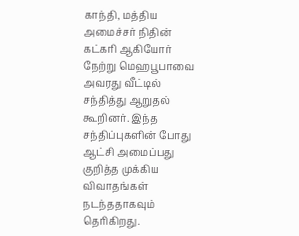காந்தி, மத்திய அமைச்சர் நிதின் கட்கரி ஆகியோர் நேற்று மெஹபூபாவை அவரது வீட்டில் சந்தித்து ஆறுதல் கூறினர். இந்த சந்திப்புகளின் போது ஆட்சி அமைப்பது குறித்த முக்கிய விவாதங்கள் நடந்ததாகவும் தெரிகிறது.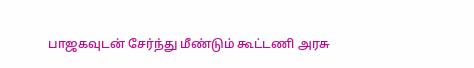பாஜகவுடன் சேர்ந்து மீண்டும் கூட்டணி அரசு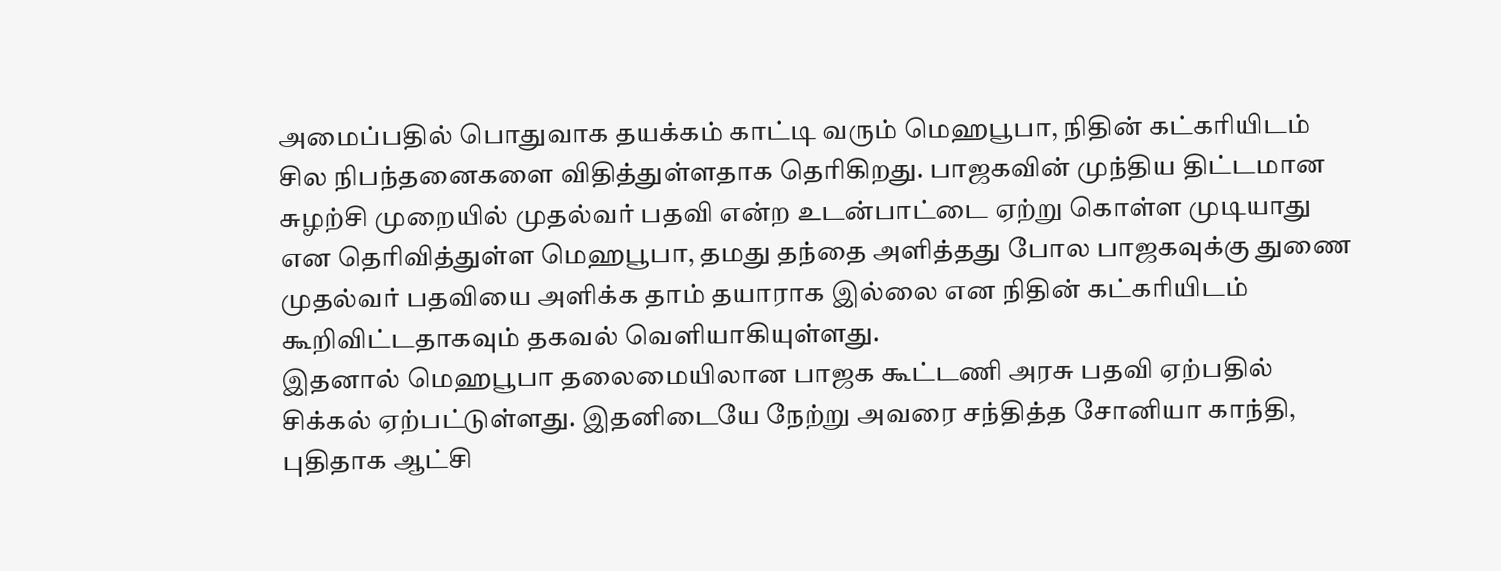அமைப்பதில் பொதுவாக தயக்கம் காட்டி வரும் மெஹபூபா, நிதின் கட்கரியிடம் சில நிபந்தனைகளை விதித்துள்ளதாக தெரிகிறது. பாஜகவின் முந்திய திட்டமான சுழற்சி முறையில் முதல்வர் பதவி என்ற உடன்பாட்டை ஏற்று கொள்ள முடியாது என தெரிவித்துள்ள மெஹபூபா, தமது தந்தை அளித்தது போல பாஜகவுக்கு துணை முதல்வர் பதவியை அளிக்க தாம் தயாராக இல்லை என நிதின் கட்கரியிடம் கூறிவிட்டதாகவும் தகவல் வெளியாகியுள்ளது.
இதனால் மெஹபூபா தலைமையிலான பாஜக கூட்டணி அரசு பதவி ஏற்பதில் சிக்கல் ஏற்பட்டுள்ளது. இதனிடையே நேற்று அவரை சந்தித்த சோனியா காந்தி, புதிதாக ஆட்சி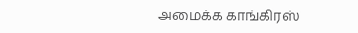அமைக்க காங்கிரஸ்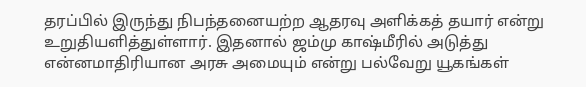தரப்பில் இருந்து நிபந்தனையற்ற ஆதரவு அளிக்கத் தயார் என்று உறுதியளித்துள்ளார். இதனால் ஜம்மு காஷ்மீரில் அடுத்து என்னமாதிரியான அரசு அமையும் என்று பல்வேறு யூகங்கள்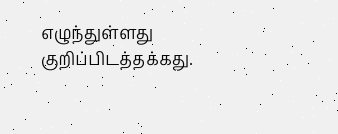எழுந்துள்ளது குறிப்பிடத்தக்கது.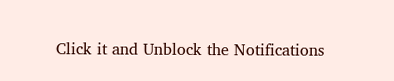Click it and Unblock the Notifications